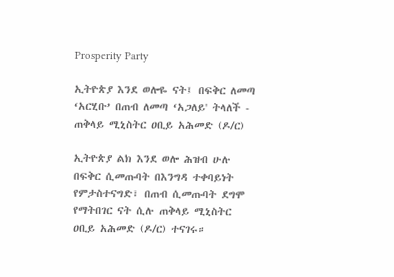Prosperity Party

ኢትዮጵያ እንደ ወሎዬ ናት፤ በፍቅር ለመጣ ‘አርሂቡ’ በጠብ ለመጣ ‘አጋለይ' ትላለች - ጠቅላይ ሚኒስትር ዐቢይ አሕመድ (ዶ/ር)

ኢትዮጵያ ልክ እንደ ወሎ ሕዝብ ሁሉ በፍቅር ሲመጡባት በእንግዳ ተቀባይነት የምታስተናግድ፣ በጠብ ሲመጡባት ደግሞ የማትበገር ናት ሲሉ ጠቅላይ ሚኒስትር ዐቢይ አሕመድ (ዶ/ር) ተናገሩ።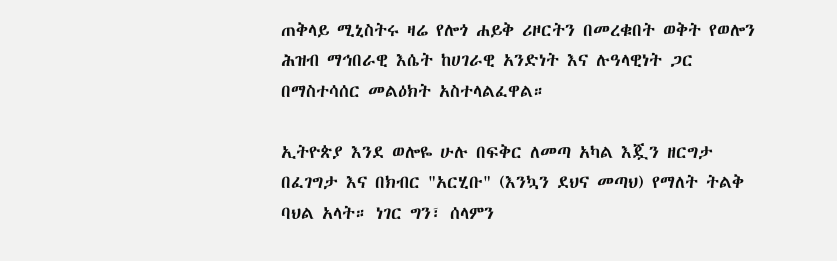ጠቅላይ ሚኒስትሩ ዛሬ የሎጎ ሐይቅ ሪዞርትን በመረቁበት ወቅት የወሎን ሕዝብ ማኅበራዊ እሴት ከሀገራዊ አንድነት እና ሉዓላዊነት ጋር በማስተሳሰር መልዕክት አስተላልፈዋል።

ኢትዮጵያ እንደ ወሎዬ ሁሉ በፍቅር ለመጣ አካል እጇን ዘርግታ በፈገግታ እና በክብር "አርሂቡ" (እንኳን ደህና መጣህ) የማለት ትልቅ ባህል አላት። ነገር ግን፣ ሰላምን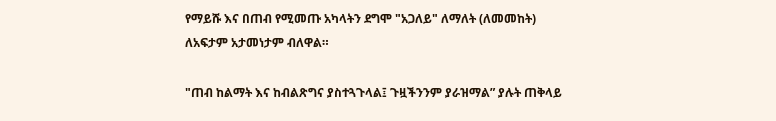የማይሹ እና በጠብ የሚመጡ አካላትን ደግሞ "አጋለይ" ለማለት (ለመመከት) ለአፍታም አታመነታም ብለዋል።

"ጠብ ከልማት እና ከብልጽግና ያስተጓጉላል፤ ጉዟችንንም ያራዝማል” ያሉት ጠቅላይ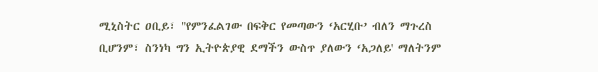ሚኒስትር ዐቢይ፣ "የምንፈልገው በፍቅር የመጣውን ‘አርሂቡ’ ብለን ማጉረስ ቢሆንም፣ ስንነካ ግን ኢትዮጵያዊ ደማችን ውስጥ ያለውን ‘አጋለይ' ማለትንም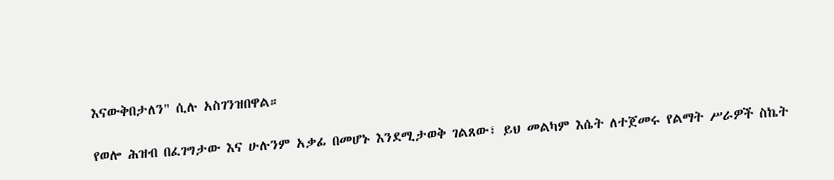እናውቅበታለን" ሲሉ አስገንዝበዋል።

የወሎ ሕዝብ በፈገግታው እና ሁሉንም አቃፊ በመሆኑ እንደሚታወቅ ገልጸው፣ ይህ መልካም እሴት ለተጀመሩ የልማት ሥራዎች ስኬት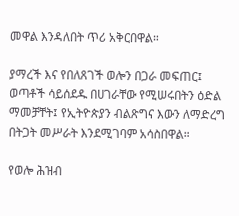መዋል እንዳለበት ጥሪ አቅርበዋል።

ያማረች እና የበለጸገች ወሎን በጋራ መፍጠር፤ ወጣቶች ሳይሰደዱ በሀገራቸው የሚሠሩበትን ዕድል ማመቻቸት፤ የኢትዮጵያን ብልጽግና እውን ለማድረግ በትጋት መሥራት እንደሚገባም አሳስበዋል።

የወሎ ሕዝብ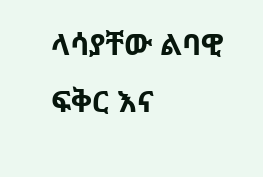ላሳያቸው ልባዊ ፍቅር እና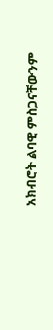አክብሮት ልባዊ ምስጋናቸውንም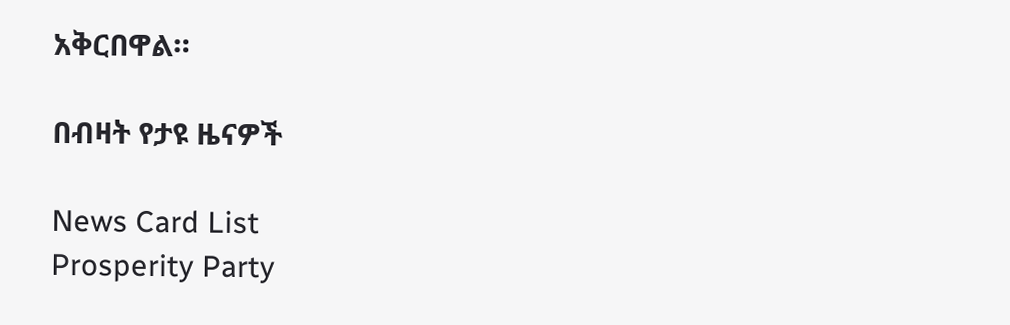አቅርበዋል።

በብዛት የታዩ ዜናዎች

News Card List
Prosperity Party